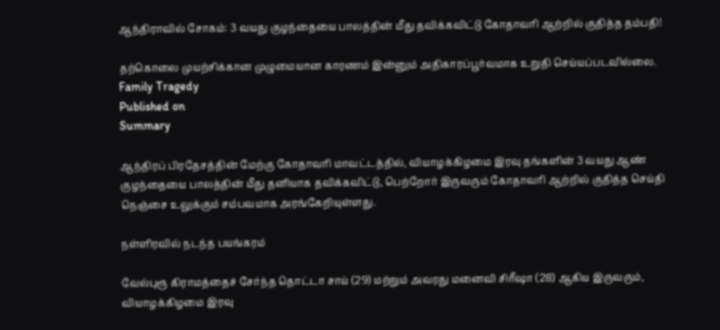ஆந்திராவில் சோகம்: 3 வயது குழந்தையை பாலத்தின் மீது தவிக்கவிட்டு கோதாவரி ஆற்றில் குதித்த தம்பதி!

தற்கொலை முயற்சிக்கான முழுமையான காரணம் இன்னும் அதிகாரப்பூர்வமாக உறுதி செய்யப்படவில்லை.
Family Tragedy
Published on
Summary

ஆந்திரப் பிரதேசத்தின் மேற்கு கோதாவரி மாவட்டத்தில், வியாழக்கிழமை இரவு தங்களின் 3 வயது ஆண் குழந்தையை பாலத்தின் மீது தனியாக தவிக்கவிட்டு, பெற்றோர் இருவரும் கோதாவரி ஆற்றில் குதித்த செய்தி நெஞ்சை உலுக்கும் சம்பவமாக அரங்கேறியுள்ளது.

நள்ளிரவில் நடந்த பயங்கரம்

வேல்புரூ கிராமத்தைச் சேர்ந்த தொட்டா சாய் (29) மற்றும் அவரது மனைவி சிரீஷா (28) ஆகிய இருவரும், வியாழக்கிழமை இரவு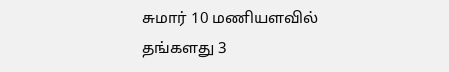சுமார் 10 மணியளவில் தங்களது 3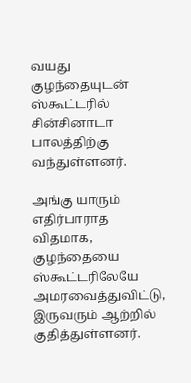வயது குழந்தையுடன் ஸ்கூட்டரில் சின்சினாடா பாலத்திற்கு வந்துள்ளனர்.

அங்கு யாரும் எதிர்பாராத விதமாக, குழந்தையை ஸ்கூட்டரிலேயே அமரவைத்துவிட்டு, இருவரும் ஆற்றில் குதித்துள்ளனர்.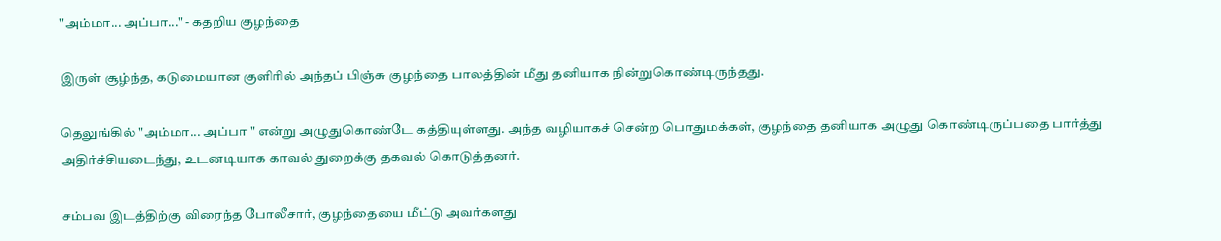"அம்மா... அப்பா..." - கதறிய குழந்தை

இருள் சூழ்ந்த, கடுமையான குளிரில் அந்தப் பிஞ்சு குழந்தை பாலத்தின் மீது தனியாக நின்றுகொண்டிருந்தது.

தெலுங்கில் "அம்மா... அப்பா " என்று அழுதுகொண்டே கத்தியுள்ளது. அந்த வழியாகச் சென்ற பொதுமக்கள், குழந்தை தனியாக அழுது கொண்டிருப்பதை பார்த்து அதிர்ச்சியடைந்து, உடனடியாக காவல் துறைக்கு தகவல் கொடுத்தனர்.

சம்பவ இடத்திற்கு விரைந்த போலீசார், குழந்தையை மீட்டு அவர்களது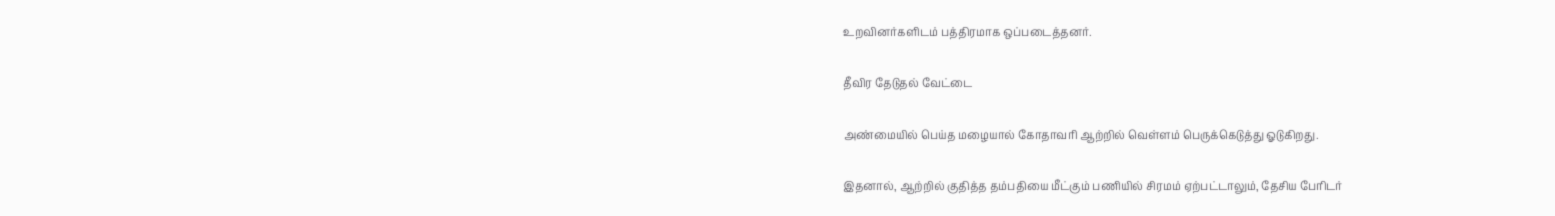உறவினர்களிடம் பத்திரமாக ஒப்படைத்தனர்.

தீவிர தேடுதல் வேட்டை

அண்மையில் பெய்த மழையால் கோதாவரி ஆற்றில் வெள்ளம் பெருக்கெடுத்து ஓடுகிறது.

இதனால், ஆற்றில் குதித்த தம்பதியை மீட்கும் பணியில் சிரமம் ஏற்பட்டாலும், தேசிய பேரிடர்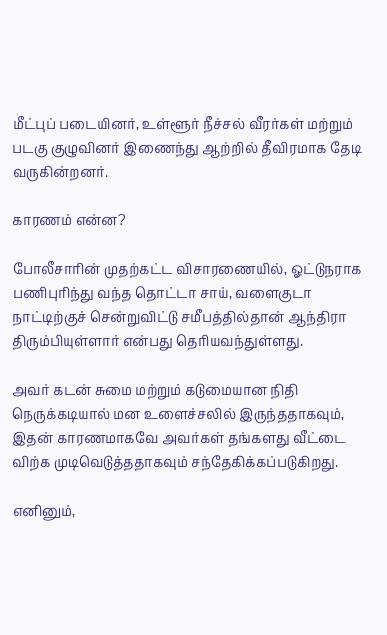மீட்புப் படையினர், உள்ளூர் நீச்சல் வீரர்கள் மற்றும் படகு குழுவினர் இணைந்து ஆற்றில் தீவிரமாக தேடி வருகின்றனர்.

காரணம் என்ன?

போலீசாரின் முதற்கட்ட விசாரணையில், ஓட்டுநராக பணிபுரிந்து வந்த தொட்டா சாய், வளைகுடா நாட்டிற்குச் சென்றுவிட்டு சமீபத்தில்தான் ஆந்திரா திரும்பியுள்ளார் என்பது தெரியவந்துள்ளது.

அவர் கடன் சுமை மற்றும் கடுமையான நிதி நெருக்கடியால் மன உளைச்சலில் இருந்ததாகவும், இதன் காரணமாகவே அவர்கள் தங்களது வீட்டை விற்க முடிவெடுத்ததாகவும் சந்தேகிக்கப்படுகிறது.

எனினும்,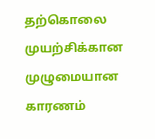தற்கொலை முயற்சிக்கான முழுமையான காரணம்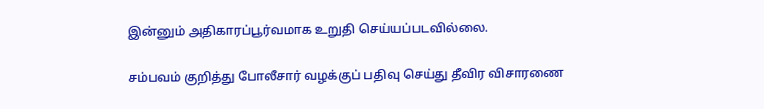இன்னும் அதிகாரப்பூர்வமாக உறுதி செய்யப்படவில்லை.

சம்பவம் குறித்து போலீசார் வழக்குப் பதிவு செய்து தீவிர விசாரணை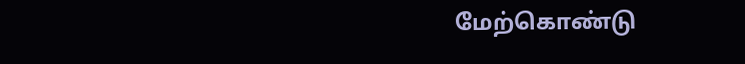மேற்கொண்டு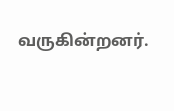வருகின்றனர்.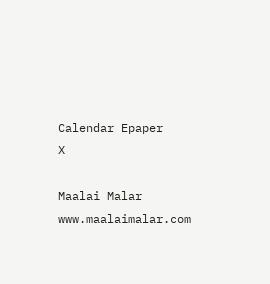Calendar Epaper
X

Maalai Malar
www.maalaimalar.com